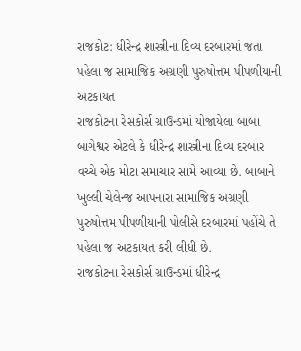રાજકોટ: ધીરેન્દ્ર શાસ્ત્રીના દિવ્ય દરબારમાં જતા પહેલા જ સામાજિક અગ્રણી પુરુષોત્તમ પીપળીયાની અટકાયત
રાજકોટના રેસકોર્સ ગ્રાઉન્ડમાં યોજાયેલા બાબા બાગેશ્વર એટલે કે ધીરેન્દ્ર શાસ્ત્રીના દિવ્ય દરબાર વચ્ચે એક મોટા સમાચાર સામે આવ્યા છે. બાબાને ખુલ્લી ચેલેન્જ આપનારા સામાજિક અગ્રણી પુરુષોત્તમ પીપળીયાની પોલીસે દરબારમાં પહોંચે તે પહેલા જ અટકાયત કરી લીધી છે.
રાજકોટના રેસકોર્સ ગ્રાઉન્ડમાં ધીરેન્દ્ર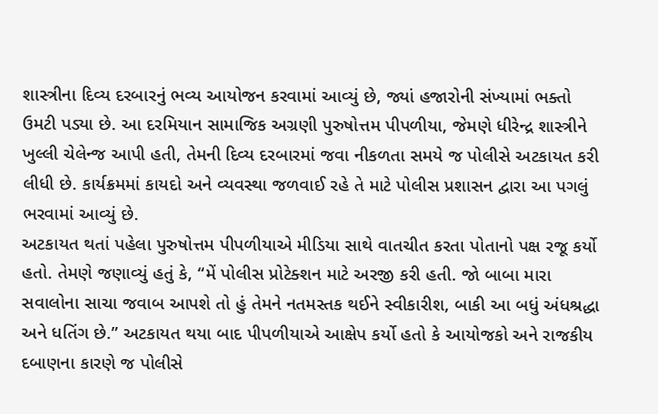શાસ્ત્રીના દિવ્ય દરબારનું ભવ્ય આયોજન કરવામાં આવ્યું છે, જ્યાં હજારોની સંખ્યામાં ભક્તો ઉમટી પડ્યા છે. આ દરમિયાન સામાજિક અગ્રણી પુરુષોત્તમ પીપળીયા, જેમણે ધીરેન્દ્ર શાસ્ત્રીને ખુલ્લી ચેલેન્જ આપી હતી, તેમની દિવ્ય દરબારમાં જવા નીકળતા સમયે જ પોલીસે અટકાયત કરી લીધી છે. કાર્યક્રમમાં કાયદો અને વ્યવસ્થા જળવાઈ રહે તે માટે પોલીસ પ્રશાસન દ્વારા આ પગલું ભરવામાં આવ્યું છે.
અટકાયત થતાં પહેલા પુરુષોત્તમ પીપળીયાએ મીડિયા સાથે વાતચીત કરતા પોતાનો પક્ષ રજૂ કર્યો હતો. તેમણે જણાવ્યું હતું કે, “મેં પોલીસ પ્રોટેક્શન માટે અરજી કરી હતી. જો બાબા મારા સવાલોના સાચા જવાબ આપશે તો હું તેમને નતમસ્તક થઈને સ્વીકારીશ, બાકી આ બધું અંધશ્રદ્ધા અને ધતિંગ છે.” અટકાયત થયા બાદ પીપળીયાએ આક્ષેપ કર્યો હતો કે આયોજકો અને રાજકીય દબાણના કારણે જ પોલીસે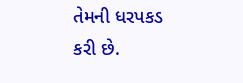તેમની ધરપકડ કરી છે.